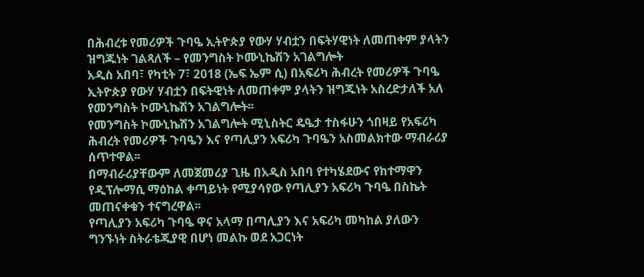በሕብረቱ የመሪዎች ጉባዔ ኢትዮጵያ የውሃ ሃብቷን በፍትሃዊነት ለመጠቀም ያላትን ዝግጁነት ገልጻለች – የመንግስት ኮሙኒኬሽን አገልግሎት
አዲስ አበባ፣ የካቲት 7፣ 2018 (ኤፍ ኤም ሲ) በአፍሪካ ሕብረት የመሪዎች ጉባዔ ኢትዮጵያ የውሃ ሃብቷን በፍትዊነት ለመጠቀም ያላትን ዝግጁነት አስረድታለች አለ የመንግስት ኮሙኒኬሽን አገልግሎት፡፡
የመንግስት ኮሙኒኬሽን አገልግሎት ሚኒስትር ዴዔታ ተስፋሁን ጎበዛይ የአፍሪካ ሕብረት የመሪዎች ጉባዔን እና የጣሊያን አፍሪካ ጉባዔን አስመልክተው ማብራሪያ ሰጥተዋል፡፡
በማብራሪያቸውም ለመጀመሪያ ጊዜ በአዲስ አበባ የተካሄደውና የከተማዋን የዲፕሎማሲ ማዕከል ቀጣይነት የሚያሳየው የጣሊያን አፍሪካ ጉባዔ በስኬት መጠናቀቁን ተናግረዋል፡፡
የጣሊያን አፍሪካ ጉባዔ ዋና አላማ በጣሊያን እና አፍሪካ መካከል ያለውን ግንኙነት ስትራቴጂያዊ በሆነ መልኩ ወደ አጋርነት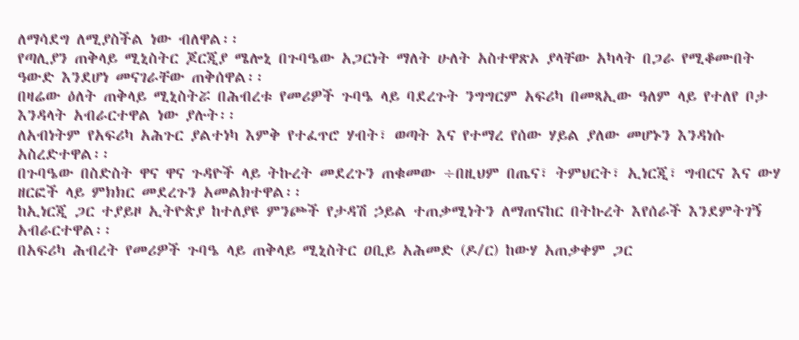ለማሳደግ ለሚያስችል ነው ብለዋል፡፡
የጣሊያን ጠቅላይ ሚኒስትር ጆርጂያ ሜሎኒ በጉባዔው አጋርነት ማለት ሁለት አስተዋጽኦ ያላቸው አካላት በጋራ የሚቆሙበት ዓውድ እንደሆነ መናገራቸው ጠቅሰዋል፡፡
በዛሬው ዕለት ጠቅላይ ሚኒስትሯ በሕብረቱ የመሪዎች ጉባዔ ላይ ባደረጉት ንግግርም አፍሪካ በመጻኢው ዓለም ላይ የተለየ ቦታ እንዳላት አብራርተዋል ነው ያሉት፡፡
ለአብነትም የአፍሪካ አሕጉር ያልተነካ እምቅ የተፈጥሮ ሃብት፣ ወጣት እና የተማረ የሰው ሃይል ያለው መሆኑን እንዳነሱ አስረድተዋል፡፡
በጉባዔው በስድስት ዋና ዋና ጉዳዮች ላይ ትኩረት መደረጉን ጠቁመው ÷በዚህም በጤና፣ ትምህርት፣ ኢነርጂ፣ ግብርና እና ውሃ ዘርፎች ላይ ምክክር መደረጉን አመልክተዋል፡፡
ከኢነርጂ ጋር ተያይዞ ኢትዮጵያ ከተለያዩ ምንጮች የታዳሽ ኃይል ተጠቃሚነትን ለማጠናከር በትኩረት እየሰራች እንደምትገኝ አብራርተዋል፡፡
በአፍሪካ ሕብረት የመሪዎች ጉባዔ ላይ ጠቅላይ ሚኒስትር ዐቢይ አሕመድ (ዶ/ር) ከውሃ አጠቃቀም ጋር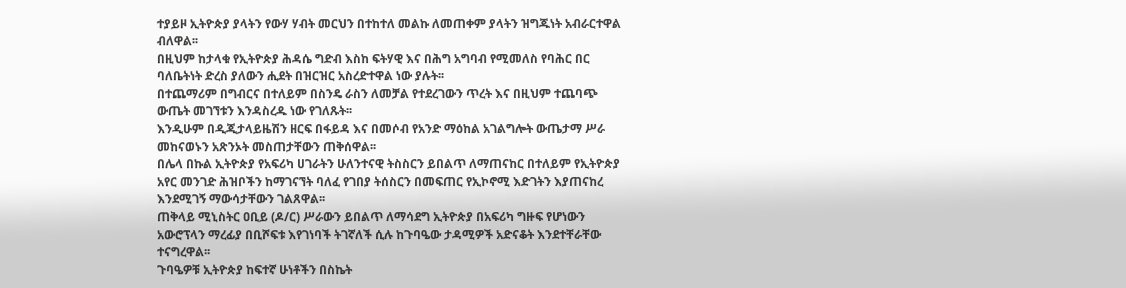ተያይዞ ኢትዮጵያ ያላትን የውሃ ሃብት መርህን በተከተለ መልኩ ለመጠቀም ያላትን ዝግጁነት አብራርተዋል ብለዋል፡፡
በዚህም ከታላቁ የኢትዮጵያ ሕዳሴ ግድብ እስከ ፍትሃዊ እና በሕግ አግባብ የሚመለስ የባሕር በር ባለቤትነት ድረስ ያለውን ሒደት በዝርዝር አስረድተዋል ነው ያሉት፡፡
በተጨማሪም በግብርና በተለይም በስንዴ ራስን ለመቻል የተደረገውን ጥረት እና በዚህም ተጨባጭ ውጤት መገኘቱን እንዳስረዱ ነው የገለጹት፡፡
እንዲሁም በዲጂታላይዜሽን ዘርፍ በፋይዳ እና በመሶብ የአንድ ማዕከል አገልግሎት ውጤታማ ሥራ መከናወኑን አጽንኦት መስጠታቸውን ጠቅሰዋል፡፡
በሌላ በኩል ኢትዮጵያ የአፍሪካ ሀገራትን ሁለንተናዊ ትስስርን ይበልጥ ለማጠናከር በተለይም የኢትዮጵያ አየር መንገድ ሕዝቦችን ከማገናኘት ባለፈ የገበያ ትሰስርን በመፍጠር የኢኮኖሚ እድገትን እያጠናከረ እንደሚገኝ ማውሳታቸውን ገልጸዋል፡፡
ጠቅላይ ሚኒስትር ዐቢይ (ዶ/ር) ሥራውን ይበልጥ ለማሳደግ ኢትዮጵያ በአፍሪካ ግዙፍ የሆነውን አውሮፕላን ማረፊያ በቢሾፍቱ እየገነባች ትገኛለች ሲሉ ከጉባዔው ታዳሚዎች አድናቆት እንደተቸራቸው ተናግረዋል፡፡
ጉባዔዎቹ ኢትዮጵያ ከፍተኛ ሁነቶችን በስኬት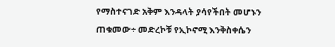የማስተናገድ አቅም እንዳላት ያሳየችበት መሆኑን ጠቁመው÷ መድረኮቹ የኢኮኖሚ እንቅስቀሴን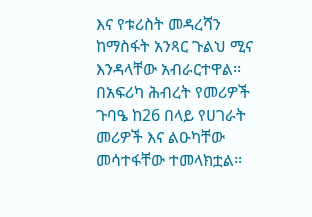እና የቱሪስት መዳረሻን ከማስፋት አንጻር ጉልህ ሚና እንዳላቸው አብራርተዋል፡፡
በአፍሪካ ሕብረት የመሪዎች ጉባዔ ከ26 በላይ የሀገራት መሪዎች እና ልዑካቸው መሳተፋቸው ተመላክቷል፡፡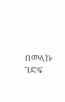በመላኩ ገድፍ